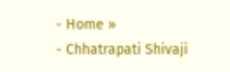- Home »
- Chhatrapati Shivaji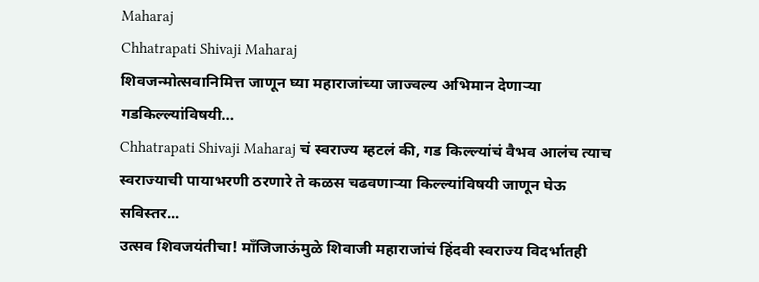Maharaj
Chhatrapati Shivaji Maharaj
शिवजन्मोत्सवानिमित्त जाणून घ्या महाराजांच्या जाज्वल्य अभिमान देणाऱ्या गडकिल्ल्यांविषयी…
Chhatrapati Shivaji Maharaj चं स्वराज्य म्हटलं की, गड किल्ल्यांचं वैभव आलंच त्याच स्वराज्याची पायाभरणी ठरणारे ते कळस चढवणाऱ्या किल्ल्यांविषयी जाणून घेऊ सविस्तर...
उत्सव शिवजयंतीचा! माँजिजाऊंमुळे शिवाजी महाराजांचं हिंदवी स्वराज्य विदर्भातही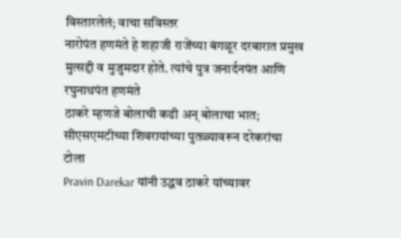विस्तारलेलं; वाचा सविस्तर
नारोपंत हणमंते हे शहाजी राजेंच्या बंगळूर दरबारात प्रमुख मुत्सद्दी व मुजुमदार होते. त्यांचे पुत्र जनार्दनपंत आणि रघुनाथपंत हणमंते
ठाकरे म्हणजे बोलाची कढी अन् बोलाचा भात; सीएसएमटीच्या शिवरायांच्या पुतळ्यावरून दरेकरांचा टोला
Pravin Darekar यांनी उद्धव ठाकरे यांच्यावर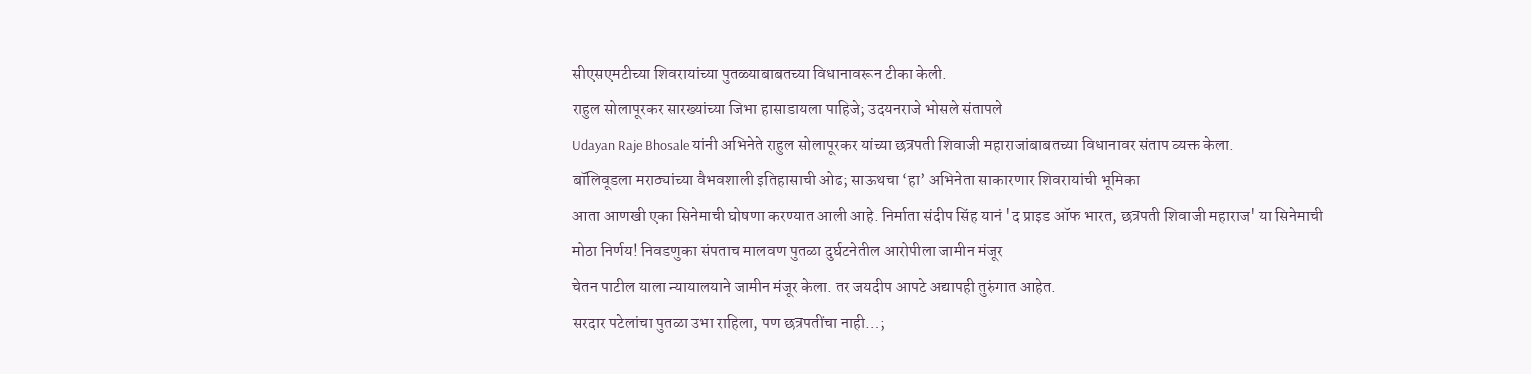सीएसएमटीच्या शिवरायांच्या पुतळ्याबाबतच्या विधानावरून टीका केली.
राहुल सोलापूरकर सारख्यांच्या जिभा हासाडायला पाहिजे; उदयनराजे भोसले संतापले
Udayan Raje Bhosale यांनी अभिनेते राहुल सोलापूरकर यांच्या छत्रपती शिवाजी महाराजांबाबतच्या विधानावर संताप व्यक्त केला.
बॉलिवूडला मराठ्यांच्या वैभवशाली इतिहासाची ओढ; साऊथचा ‘हा’ अभिनेता साकारणार शिवरायांची भूमिका
आता आणखी एका सिनेमाची घोषणा करण्यात आली आहे. निर्माता संदीप सिंह यानं 'द प्राइड ऑफ भारत, छत्रपती शिवाजी महाराज' या सिनेमाची
मोठा निर्णय! निवडणुका संपताच मालवण पुतळा दुर्घटनेतील आरोपीला जामीन मंजूर
चेतन पाटील याला न्यायालयाने जामीन मंजूर केला. तर जयदीप आपटे अद्यापही तुरुंगात आहेत.
सरदार पटेलांचा पुतळा उभा राहिला, पण छत्रपतींचा नाही…;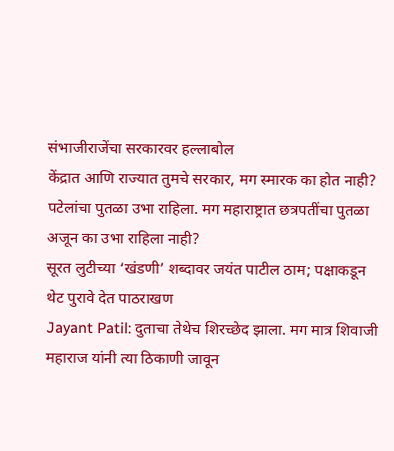संभाजीराजेंचा सरकारवर हल्लाबोल
केंद्रात आणि राज्यात तुमचे सरकार, मग स्मारक का होत नाही? पटेलांचा पुतळा उभा राहिला. मग महाराष्ट्रात छत्रपतींचा पुतळा अजून का उभा राहिला नाही?
सूरत लुटीच्या ‘खंडणी’ शब्दावर जयंत पाटील ठाम; पक्षाकडून थेट पुरावे देत पाठराखण
Jayant Patil: दुताचा तेथेच शिरच्छेद झाला. मग मात्र शिवाजी महाराज यांनी त्या ठिकाणी जावून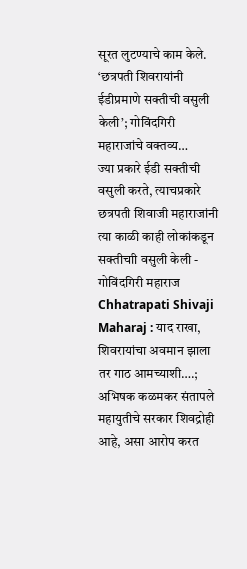सूरत लुटण्याचे काम केले.
‘छत्रपती शिवरायांनी ईडीप्रमाणे सक्तीची वसुली केली’; गोविंदगिरी महाराजांचे वक्तव्य…
ज्या प्रकारे ईडी सक्तीची वसुली करते, त्याचप्रकारे छत्रपती शिवाजी महाराजांनी त्या काळी काही लोकांकडून सक्तीचाी वसुली केली - गोविंदगिरी महाराज
Chhatrapati Shivaji Maharaj : याद राखा, शिवरायांचा अवमान झाला तर गाठ आमच्याशी….; अभिषक कळमकर संतापले
महायुतीचे सरकार शिवद्रोही आहे, असा आरोप करत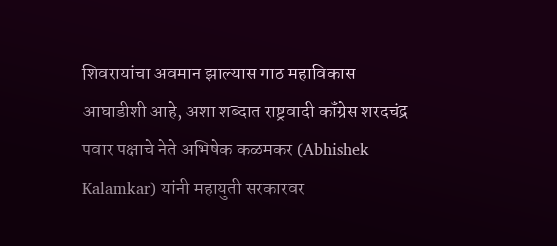शिवरायांचा अवमान झाल्यास गाठ महाविकास आघाडीशी आहे, अशा शब्दात राष्ट्रवादी कॉंग्रेस शरदचंद्र पवार पक्षाचे नेते अभिषेक कळमकर (Abhishek Kalamkar) यांनी महायुती सरकारवर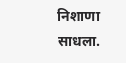निशाणा साधला.